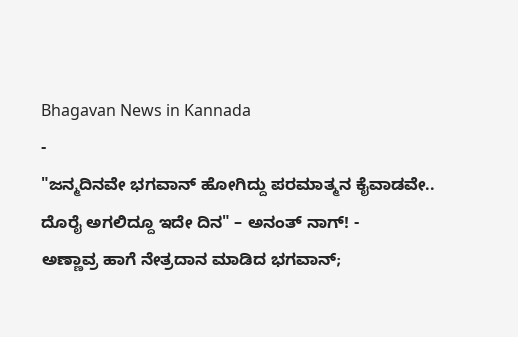Bhagavan News in Kannada
-
"ಜನ್ಮದಿನವೇ ಭಗವಾನ್ ಹೋಗಿದ್ದು ಪರಮಾತ್ಮನ ಕೈವಾಡವೇ.. ದೊರೈ ಅಗಲಿದ್ದೂ ಇದೇ ದಿನ" – ಅನಂತ್ ನಾಗ್! -
ಅಣ್ಣಾವ್ರ ಹಾಗೆ ನೇತ್ರದಾನ ಮಾಡಿದ ಭಗವಾನ್;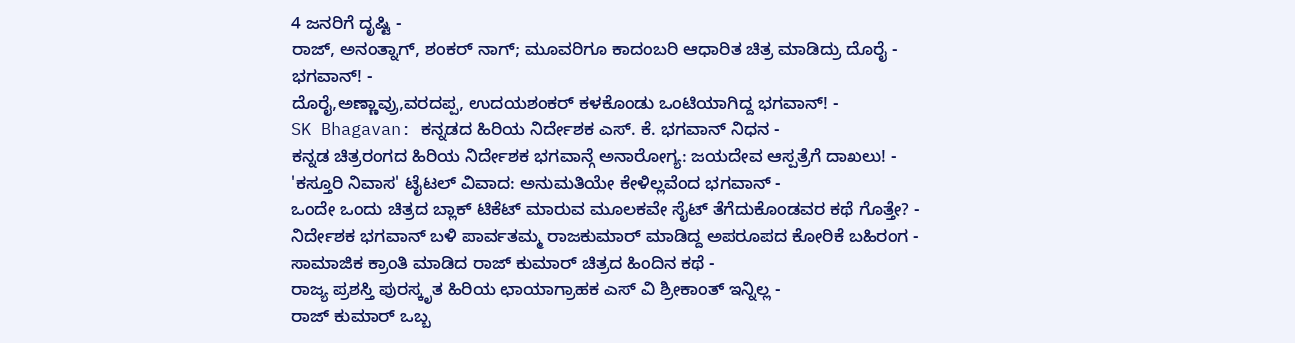4 ಜನರಿಗೆ ದೃಷ್ಟಿ -
ರಾಜ್, ಅನಂತ್ನಾಗ್, ಶಂಕರ್ ನಾಗ್; ಮೂವರಿಗೂ ಕಾದಂಬರಿ ಆಧಾರಿತ ಚಿತ್ರ ಮಾಡಿದ್ರು ದೊರೈ - ಭಗವಾನ್! -
ದೊರೈ,ಅಣ್ಣಾವ್ರು,ವರದಪ್ಪ, ಉದಯಶಂಕರ್ ಕಳಕೊಂಡು ಒಂಟಿಯಾಗಿದ್ದ ಭಗವಾನ್! -
SK Bhagavan: ಕನ್ನಡದ ಹಿರಿಯ ನಿರ್ದೇಶಕ ಎಸ್. ಕೆ. ಭಗವಾನ್ ನಿಧನ -
ಕನ್ನಡ ಚಿತ್ರರಂಗದ ಹಿರಿಯ ನಿರ್ದೇಶಕ ಭಗವಾನ್ಗೆ ಅನಾರೋಗ್ಯ: ಜಯದೇವ ಆಸ್ಪತ್ರೆಗೆ ದಾಖಲು! -
'ಕಸ್ತೂರಿ ನಿವಾಸ' ಟೈಟಲ್ ವಿವಾದ: ಅನುಮತಿಯೇ ಕೇಳಿಲ್ಲವೆಂದ ಭಗವಾನ್ -
ಒಂದೇ ಒಂದು ಚಿತ್ರದ ಬ್ಲಾಕ್ ಟಿಕೆಟ್ ಮಾರುವ ಮೂಲಕವೇ ಸೈಟ್ ತೆಗೆದುಕೊಂಡವರ ಕಥೆ ಗೊತ್ತೇ? -
ನಿರ್ದೇಶಕ ಭಗವಾನ್ ಬಳಿ ಪಾರ್ವತಮ್ಮ ರಾಜಕುಮಾರ್ ಮಾಡಿದ್ದ ಅಪರೂಪದ ಕೋರಿಕೆ ಬಹಿರಂಗ -
ಸಾಮಾಜಿಕ ಕ್ರಾಂತಿ ಮಾಡಿದ ರಾಜ್ ಕುಮಾರ್ ಚಿತ್ರದ ಹಿಂದಿನ ಕಥೆ -
ರಾಜ್ಯ ಪ್ರಶಸ್ತಿ ಪುರಸ್ಕೃತ ಹಿರಿಯ ಛಾಯಾಗ್ರಾಹಕ ಎಸ್ ವಿ ಶ್ರೀಕಾಂತ್ ಇನ್ನಿಲ್ಲ -
ರಾಜ್ ಕುಮಾರ್ ಒಬ್ಬ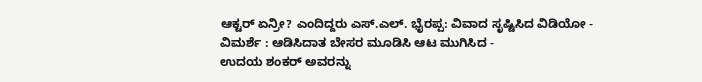ಆಕ್ಟರ್ ಏನ್ರೀ? ಎಂದಿದ್ದರು ಎಸ್.ಎಲ್. ಭೈರಪ್ಪ: ವಿವಾದ ಸೃಷ್ಟಿಸಿದ ವಿಡಿಯೋ -
ವಿಮರ್ಶೆ : ಆಡಿಸಿದಾತ ಬೇಸರ ಮೂಡಿಸಿ ಆಟ ಮುಗಿಸಿದ -
ಉದಯ ಶಂಕರ್ ಅವರನ್ನು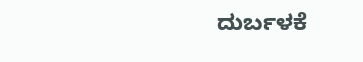ದುರ್ಬಳಕೆ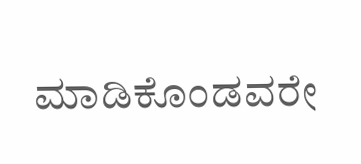ಮಾಡಿಕೊಂಡವರೇ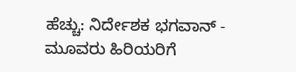ಹೆಚ್ಚು: ನಿರ್ದೇಶಕ ಭಗವಾನ್ -
ಮೂವರು ಹಿರಿಯರಿಗೆ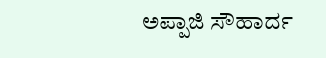ಅಪ್ಪಾಜಿ ಸೌಹಾರ್ದ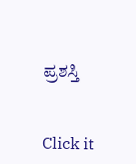ಪ್ರಶಸ್ತಿ


Click it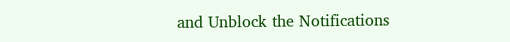and Unblock the Notifications